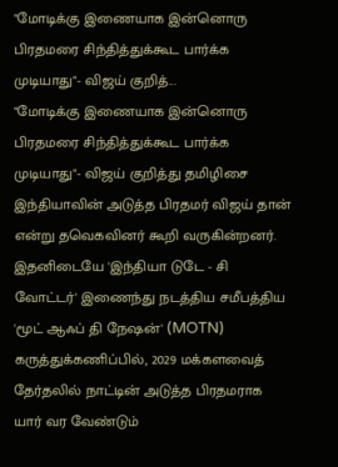"மோடிக்கு இணையாக இன்னொரு பிரதமரை சிந்தித்துக்கூட பார்க்க முடியாது"- விஜய் குறித்...
"மோடிக்கு இணையாக இன்னொரு பிரதமரை சிந்தித்துக்கூட பார்க்க முடியாது"- விஜய் குறித்து தமிழிசை
இந்தியாவின் அடுத்த பிரதமர் விஜய் தான் என்று தவெகவினர் கூறி வருகின்றனர்.
இதனிடையே 'இந்தியா டுடே - சி வோட்டர்' இணைந்து நடத்திய சமீபத்திய 'மூட் ஆஃப் தி நேஷன்' (MOTN) கருத்துக்கணிப்பில், 2029 மக்களவைத் தேர்தலில் நாட்டின் அடுத்த பிரதமராக யார் வர வேண்டும்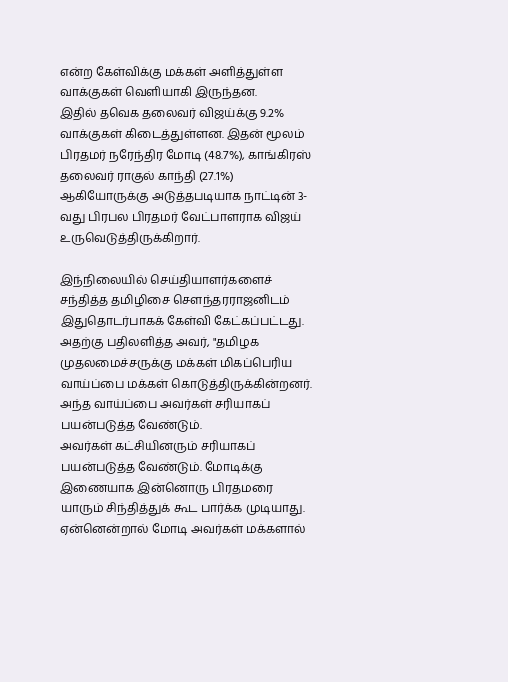என்ற கேள்விக்கு மக்கள் அளித்துள்ள வாக்குகள் வெளியாகி இருந்தன.
இதில் தவெக தலைவர் விஜய்க்கு 9.2% வாக்குகள் கிடைத்துள்ளன. இதன் மூலம் பிரதமர் நரேந்திர மோடி (48.7%), காங்கிரஸ் தலைவர் ராகுல் காந்தி (27.1%) ஆகியோருக்கு அடுத்தபடியாக நாட்டின் 3-வது பிரபல பிரதமர் வேட்பாளராக விஜய் உருவெடுத்திருக்கிறார்.

இந்நிலையில் செய்தியாளர்களைச் சந்தித்த தமிழிசை சௌந்தரராஜனிடம் இதுதொடர்பாகக் கேள்வி கேட்கப்பட்டது.
அதற்கு பதிலளித்த அவர், "தமிழக முதலமைச்சருக்கு மக்கள் மிகப்பெரிய வாய்ப்பை மக்கள் கொடுத்திருக்கின்றனர். அந்த வாய்ப்பை அவர்கள் சரியாகப் பயன்படுத்த வேண்டும்.
அவர்கள் கட்சியினரும் சரியாகப் பயன்படுத்த வேண்டும். மோடிக்கு இணையாக இன்னொரு பிரதமரை யாரும் சிந்தித்துக் கூட பார்க்க முடியாது. ஏன்னென்றால் மோடி அவர்கள் மக்களால்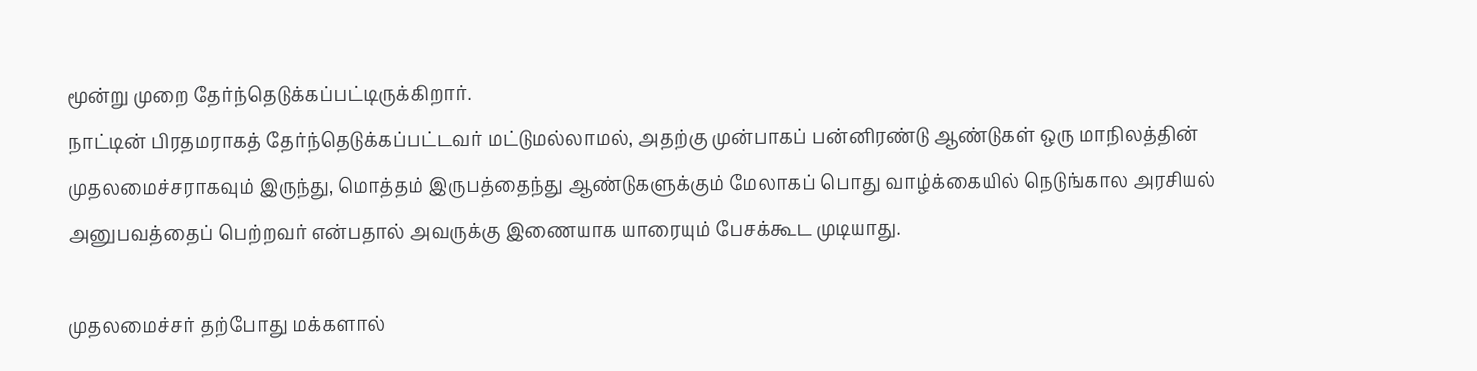மூன்று முறை தேர்ந்தெடுக்கப்பட்டிருக்கிறார்.
நாட்டின் பிரதமராகத் தேர்ந்தெடுக்கப்பட்டவர் மட்டுமல்லாமல், அதற்கு முன்பாகப் பன்னிரண்டு ஆண்டுகள் ஒரு மாநிலத்தின் முதலமைச்சராகவும் இருந்து, மொத்தம் இருபத்தைந்து ஆண்டுகளுக்கும் மேலாகப் பொது வாழ்க்கையில் நெடுங்கால அரசியல் அனுபவத்தைப் பெற்றவர் என்பதால் அவருக்கு இணையாக யாரையும் பேசக்கூட முடியாது.

முதலமைச்சர் தற்போது மக்களால்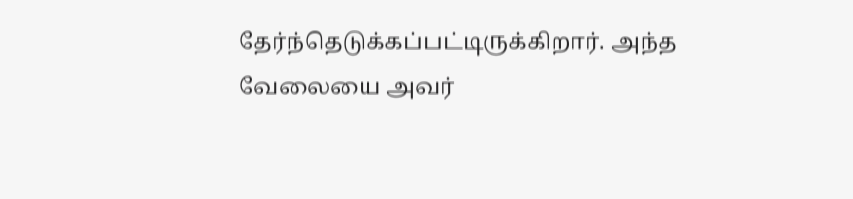தேர்ந்தெடுக்கப்பட்டிருக்கிறார். அந்த வேலையை அவர்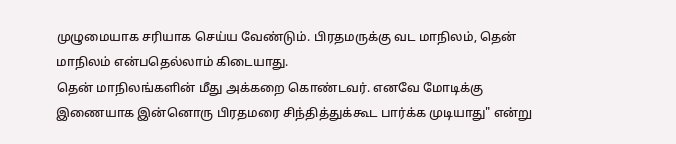முழுமையாக சரியாக செய்ய வேண்டும். பிரதமருக்கு வட மாநிலம், தென் மாநிலம் என்பதெல்லாம் கிடையாது.
தென் மாநிலங்களின் மீது அக்கறை கொண்டவர். எனவே மோடிக்கு இணையாக இன்னொரு பிரதமரை சிந்தித்துக்கூட பார்க்க முடியாது" என்று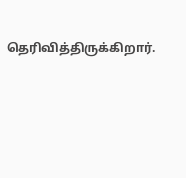தெரிவித்திருக்கிறார்.